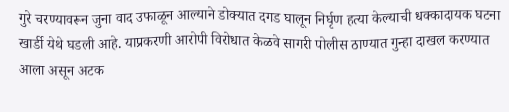गुरे चरण्यावरून जुना वाद उफाळून आल्याने डोक्यात दगड घालून निर्घृण हत्या केल्याची धक्कादायक घटना खार्डी येथे घडली आहे. याप्रकरणी आरोपी विरोधात केळवे सागरी पोलीस ठाण्यात गुन्हा दाखल करण्यात आला असून अटक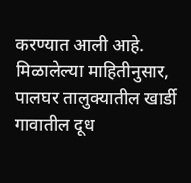करण्यात आली आहे.
मिळालेल्या माहितीनुसार, पालघर तालुक्यातील खार्डी गावातील दूध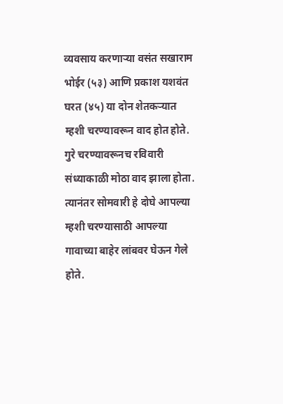व्यवसाय करणाऱ्या वसंत सखाराम भोईर (५३) आणि प्रकाश यशवंत घरत (४५) या दोन शेतकऱ्यात म्हशी चरण्यावरून वाद होत होते. गुरे चरण्यावरूनच रविवारी संध्याकाळी मोठा वाद झाला होता. त्यानंतर सोमवारी हे दोघे आपल्या म्हशी चरण्यासाठी आपल्या गावाच्या बाहेर लांबवर घेऊन गेले होते.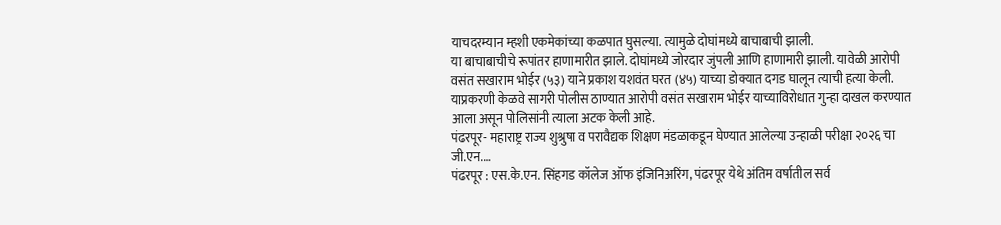याचदरम्यान म्हशी एकमेकांच्या कळपात घुसल्या. त्यामुळे दोघांमध्ये बाचाबाची झाली.
या बाचाबाचीचे रूपांतर हाणामारीत झाले. दोघांमध्ये जोरदार जुंपली आणि हाणामारी झाली. यावेळी आरोपी वसंत सखाराम भोईर (५३) याने प्रकाश यशवंत घरत (४५) याच्या डोक्यात दगड घालून त्याची हत्या केली. याप्रकरणी केळवे सागरी पोलीस ठाण्यात आरोपी वसंत सखाराम भोईर याच्याविरोधात गुन्हा दाखल करण्यात आला असून पोलिसांनी त्याला अटक केली आहे.
पंढरपूर- महाराष्ट्र राज्य शुश्रुषा व परावैद्यक शिक्षण मंडळाकडून घेण्यात आलेल्या उन्हाळी परीक्षा २०२६ चा जी.एन.…
पंढरपूर : एस.के.एन. सिंहगड कॉलेज ऑफ इंजिनिअरिंग, पंढरपूर येथे अंतिम वर्षातील सर्व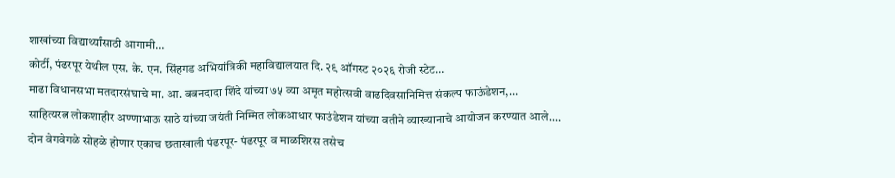शाखांच्या विद्यार्थ्यांसाठी आगामी…
कोर्टी, पंढरपूर येथील एस. के. एन. सिंहगड अभियांत्रिकी महाविद्यालयात दि. २९ ऑगस्ट २०२६ रोजी स्टेट…
माढा विधानसभा मतदारसंघाचे मा. आ. बबनदादा शिंदे यांच्या ७५ व्या अमृत महोत्सवी वाढदिवसानिमित्त संकल्प फाऊंडेशन,…
साहित्यरत्न लोकशाहीर अण्णाभाऊ साठे यांच्या जयंती निम्मित लोकआधार फाउंडेशन यांच्या वतीने व्याख्यानाचे आयोजन करण्यात आले.…
दोन वेगवेगळे सोहळे होणार एकाच छताखाली पंढरपूर- पंढरपूर व माळशिरस तसेच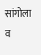सांगोला व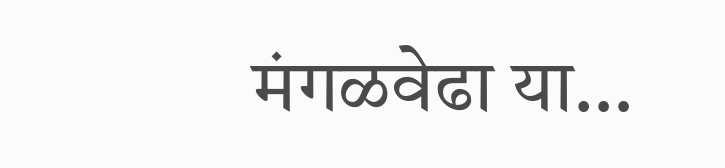मंगळवेढा या…